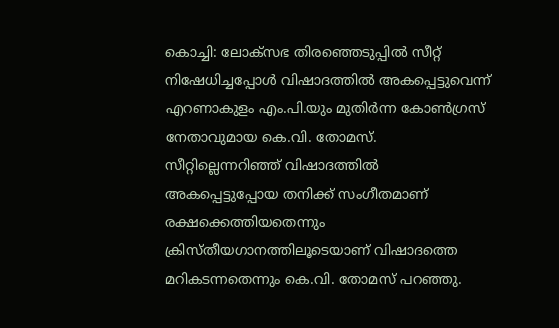കൊച്ചി: ലോക്സഭ തിരഞ്ഞെടുപ്പിൽ സീറ്റ് നിഷേധിച്ചപ്പോൾ വിഷാദത്തിൽ അകപ്പെട്ടുവെന്ന് എറണാകുളം എം.പി.യും മുതിർന്ന കോൺഗ്രസ് നേതാവുമായ കെ.വി. തോമസ്. സീറ്റില്ലെന്നറിഞ്ഞ് വിഷാദത്തിൽ അകപ്പെട്ടുപ്പോയ തനിക്ക് സംഗീതമാണ് രക്ഷക്കെത്തിയതെന്നും ക്രിസ്തീയഗാനത്തിലൂടെയാണ് വിഷാദത്തെ മറികടന്നതെന്നും കെ.വി. തോമസ് പറഞ്ഞു.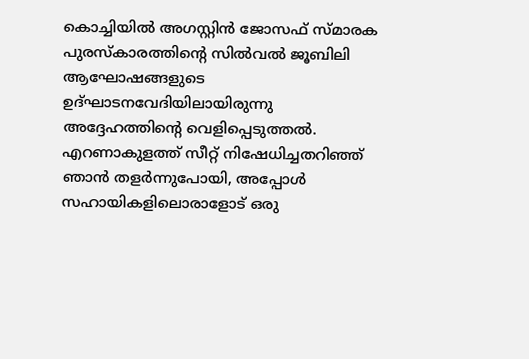കൊച്ചിയിൽ അഗസ്റ്റിൻ ജോസഫ് സ്മാരക പുരസ്കാരത്തിന്റെ സിൽവൽ ജൂബിലി ആഘോഷങ്ങളുടെ ഉദ്ഘാടനവേദിയിലായിരുന്നു അദ്ദേഹത്തിന്റെ വെളിപ്പെടുത്തൽ. എറണാകുളത്ത് സീറ്റ് നിഷേധിച്ചതറിഞ്ഞ് ഞാൻ തളർന്നുപോയി, അപ്പോൾ സഹായികളിലൊരാളോട് ഒരു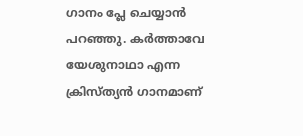ഗാനം പ്ലേ ചെയ്യാൻ പറഞ്ഞു. കർത്താവേ യേശുനാഥാ എന്ന ക്രിസ്ത്യൻ ഗാനമാണ്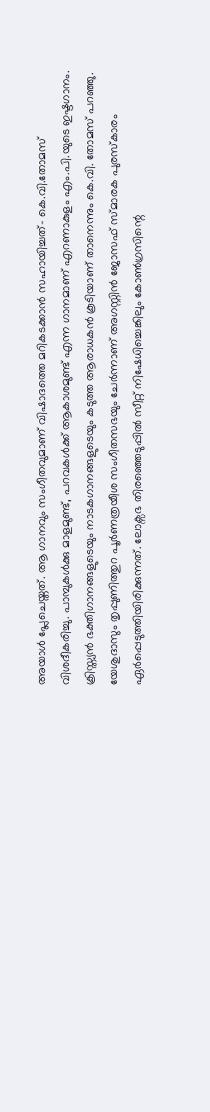അയാൾ പ്ലേചെയ്തത്. ആ ഗാനവും സംഗീതവുമാണ് വിഷാദത്തെ മറികടക്കാൻ സഹായിച്ചത്- കെ.വി.തോമസ് വിശദീകരിച്ചു. പാമ്പുകൾക്കു മാളമുണ്ട്, പറവകൾക്ക് ആകാശമുണ്ട് എന്ന ഗാനമാണ് എറണാകുളം എം.പി.യുടെ ഇഷ്ടഗാനം. ക്രിസ്ത്യൻ ഭക്തിഗാനങ്ങളുടെയും നാടകഗാനങ്ങളുടെയും കടുത്ത ആരാധകൻ കൂടിയാണ് താനെന്നും കെ.വി. തോമസ് പറഞ്ഞു. യേശുദാസും തൃപ്പുണിത്തുറ പൂർണത്രയീശ സംഗീതസഭയും ചേർന്നാണ് അഗസ്റ്റിൻ ജോസഫ് സ്മാരക പുരസ്കാരം ഏർപ്പെടുത്തിയിരിക്കുന്നത്. ലോക്സഭ തിരഞ്ഞെടുപ്പിൽ സീറ്റ് നിഷേധിച്ചെങ്കിലും കോൺഗ്രസിന്റെ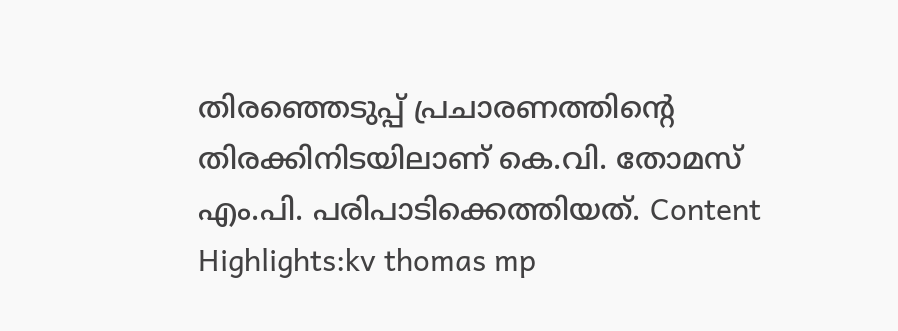തിരഞ്ഞെടുപ്പ് പ്രചാരണത്തിന്റെ തിരക്കിനിടയിലാണ് കെ.വി. തോമസ് എം.പി. പരിപാടിക്കെത്തിയത്. Content Highlights:kv thomas mp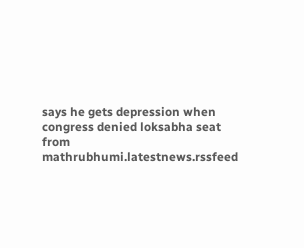says he gets depression when congress denied loksabha seat
from mathrubhumi.latestnews.rssfeed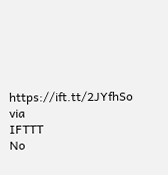https://ift.tt/2JYfhSo
via
IFTTT
No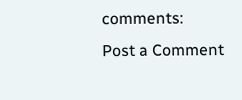comments:
Post a Comment